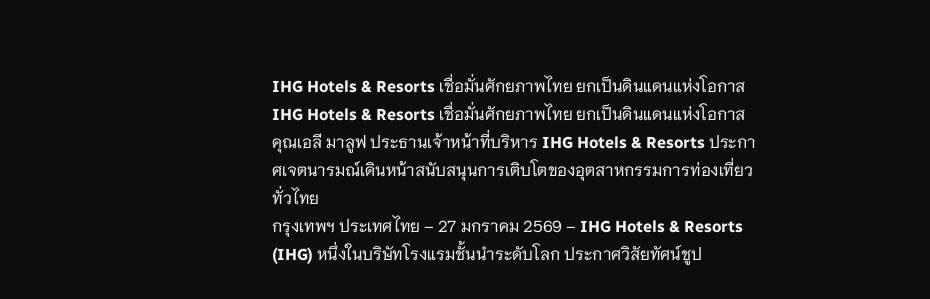IHG Hotels & Resorts เชื่อมั่นศักยภาพไทย ยกเป็นดินแดนแห่งโอกาส
IHG Hotels & Resorts เชื่อมั่นศักยภาพไทย ยกเป็นดินแดนแห่งโอกาส
คุณเอลี มาลูฟ ประธานเจ้าหน้าที่บริหาร IHG Hotels & Resorts ประกาศเจตนารมณ์เดินหน้าสนับสนุนการเติบโตของอุตสาหกรรมการท่องเที่ยวทั่วไทย
กรุงเทพฯ ประเทศไทย – 27 มกราคม 2569 – IHG Hotels & Resorts (IHG) หนึ่งในบริษัทโรงแรมชั้นนำระดับโลก ประกาศวิสัยทัศน์ชูป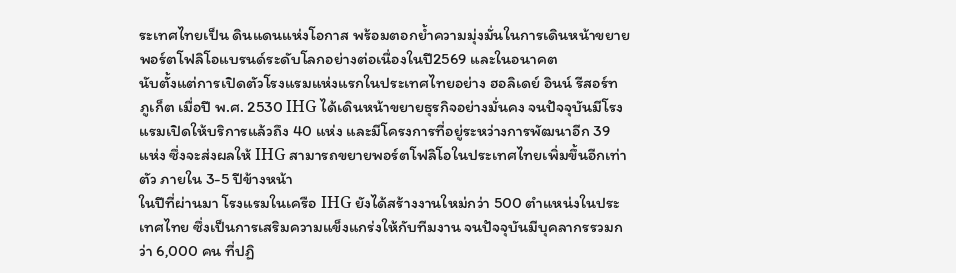ระเทศไทยเป็น ดินแดนแห่งโอกาส พร้อมตอกย้ำความมุ่งมั่นในการเดินหน้าขยายพอร์ตโฟลิโอแบรนด์ระดับโลกอย่างต่อเนื่องในปี2569 และในอนาคต
นับตั้งแต่การเปิดตัวโรงแรมแห่งแรกในประเทศไทยอย่าง ฮอลิเดย์ อินน์ รีสอร์ท ภูเก็ต เมื่อปี พ.ศ. 2530 IHG ได้เดินหน้าขยายธุรกิจอย่างมั่นคง จนปัจจุบันมีโรงแรมเปิดให้บริการแล้วถึง 40 แห่ง และมีโครงการที่อยู่ระหว่างการพัฒนาอีก 39 แห่ง ซึ่งจะส่งผลให้ IHG สามารถขยายพอร์ตโฟลิโอในประเทศไทยเพิ่มขึ้นอีกเท่าตัว ภายใน 3-5 ปีข้างหน้า
ในปีที่ผ่านมา โรงแรมในเครือ IHG ยังได้สร้างงานใหม่กว่า 500 ตำแหน่งในประเทศไทย ซึ่งเป็นการเสริมความแข็งแกร่งให้กับทีมงาน จนปัจจุบันมีบุคลากรรวมกว่า 6,000 คน ที่ปฏิ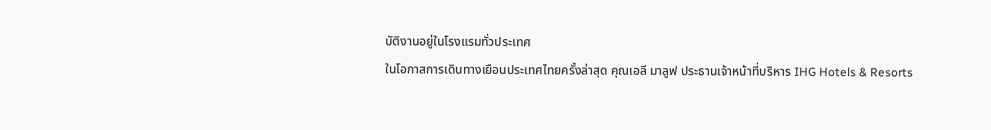บัติงานอยู่ในโรงแรมทั่วประเทศ
ในโอกาสการเดินทางเยือนประเทศไทยครั้งล่าสุด คุณเอลี มาลูฟ ประธานเจ้าหน้าที่บริหาร IHG Hotels & Resorts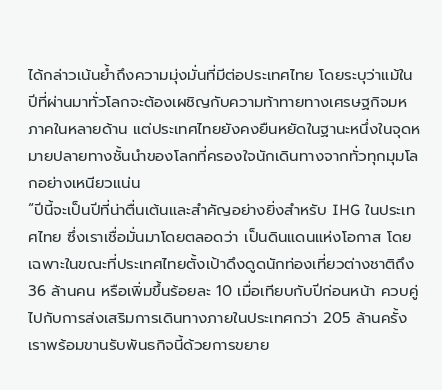ได้กล่าวเน้นย้ำถึงความมุ่งมั่นที่มีต่อประเทศไทย โดยระบุว่าแม้ในปีที่ผ่านมาทั่วโลกจะต้องเผชิญกับความท้าทายทางเศรษฐกิจมหภาคในหลายด้าน แต่ประเทศไทยยังคงยืนหยัดในฐานะหนึ่งในจุดหมายปลายทางชั้นนำของโลกที่ครองใจนักเดินทางจากทั่วทุกมุมโลกอย่างเหนียวแน่น
“ปีนี้จะเป็นปีที่น่าตื่นเต้นและสำคัญอย่างยิ่งสำหรับ IHG ในประเทศไทย ซึ่งเราเชื่อมั่นมาโดยตลอดว่า เป็นดินแดนแห่งโอกาส โดยเฉพาะในขณะที่ประเทศไทยตั้งเป้าดึงดูดนักท่องเที่ยวต่างชาติถึง 36 ล้านคน หรือเพิ่มขึ้นร้อยละ 10 เมื่อเทียบกับปีก่อนหน้า ควบคู่ไปกับการส่งเสริมการเดินทางภายในประเทศกว่า 205 ล้านครั้ง เราพร้อมขานรับพันธกิจนี้ด้วยการขยาย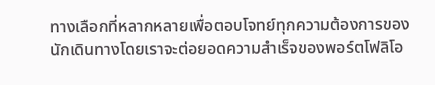ทางเลือกที่หลากหลายเพื่อตอบโจทย์ทุกความต้องการของนักเดินทางโดยเราจะต่อยอดความสำเร็จของพอร์ตโฟลิโอ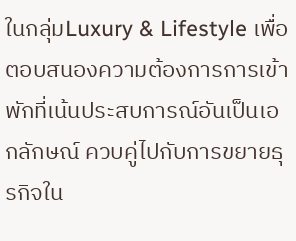ในกลุ่มLuxury & Lifestyle เพื่อตอบสนองความต้องการการเข้าพักที่เน้นประสบการณ์อันเป็นเอกลักษณ์ ควบคู่ไปกับการขยายธุรกิจใน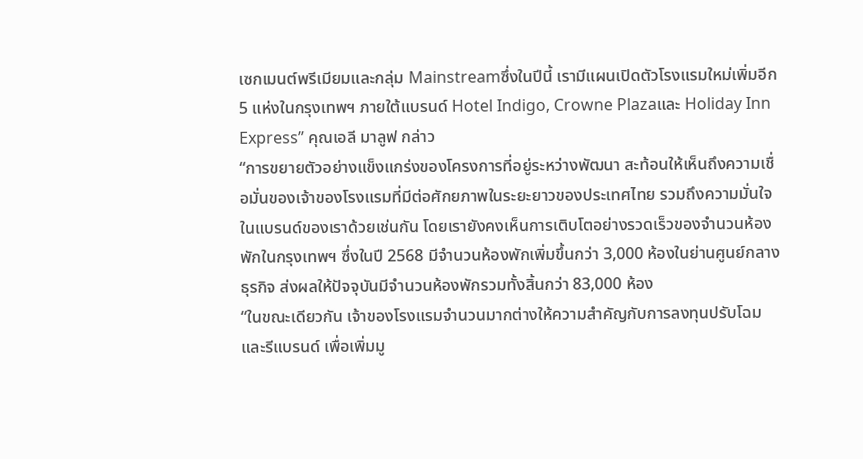เซกเมนต์พรีเมียมและกลุ่ม Mainstreamซึ่งในปีนี้ เรามีแผนเปิดตัวโรงแรมใหม่เพิ่มอีก 5 แห่งในกรุงเทพฯ ภายใต้แบรนด์ Hotel Indigo, Crowne Plazaและ Holiday Inn Express” คุณเอลี มาลูฟ กล่าว
“การขยายตัวอย่างแข็งแกร่งของโครงการที่อยู่ระหว่างพัฒนา สะท้อนให้เห็นถึงความเชื่อมั่นของเจ้าของโรงแรมที่มีต่อศักยภาพในระยะยาวของประเทศไทย รวมถึงความมั่นใจในแบรนด์ของเราด้วยเช่นกัน โดยเรายังคงเห็นการเติบโตอย่างรวดเร็วของจำนวนห้องพักในกรุงเทพฯ ซึ่งในปี 2568 มีจำนวนห้องพักเพิ่มขึ้นกว่า 3,000 ห้องในย่านศูนย์กลางธุรกิจ ส่งผลให้ปัจจุบันมีจำนวนห้องพักรวมทั้งสิ้นกว่า 83,000 ห้อง
“ในขณะเดียวกัน เจ้าของโรงแรมจำนวนมากต่างให้ความสำคัญกับการลงทุนปรับโฉมและรีแบรนด์ เพื่อเพิ่มมู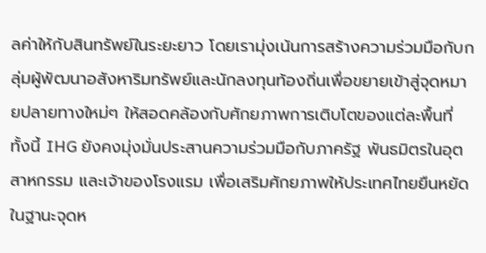ลค่าให้กับสินทรัพย์ในระยะยาว โดยเรามุ่งเน้นการสร้างความร่วมมือกับกลุ่มผู้พัฒนาอสังหาริมทรัพย์และนักลงทุนท้องถิ่นเพื่อขยายเข้าสู่จุดหมายปลายทางใหม่ๆ ให้สอดคล้องกับศักยภาพการเติบโตของแต่ละพื้นที่ ทั้งนี้ IHG ยังคงมุ่งมั่นประสานความร่วมมือกับภาครัฐ พันธมิตรในอุตสาหกรรม และเจ้าของโรงแรม เพื่อเสริมศักยภาพให้ประเทศไทยยืนหยัดในฐานะจุดห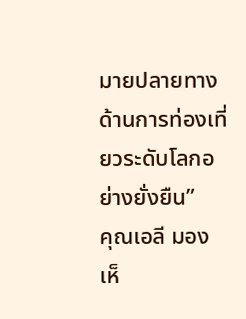มายปลายทางด้านการท่องเที่ยวระดับโลกอย่างยั่งยืน”
คุณเอลี มองเห็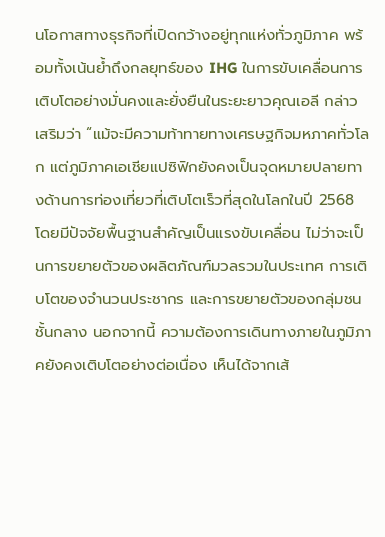นโอกาสทางธุรกิจที่เปิดกว้างอยู่ทุกแห่งทั่วภูมิภาค พร้อมทั้งเน้นย้ำถึงกลยุทธ์ของ IHG ในการขับเคลื่อนการเติบโตอย่างมั่นคงและยั่งยืนในระยะยาวคุณเอลี กล่าวเสริมว่า “แม้จะมีความท้าทายทางเศรษฐกิจมหภาคทั่วโลก แต่ภูมิภาคเอเชียแปซิฟิกยังคงเป็นจุดหมายปลายทางด้านการท่องเที่ยวที่เติบโตเร็วที่สุดในโลกในปี 2568 โดยมีปัจจัยพื้นฐานสำคัญเป็นแรงขับเคลื่อน ไม่ว่าจะเป็นการขยายตัวของผลิตภัณฑ์มวลรวมในประเทศ การเติบโตของจำนวนประชากร และการขยายตัวของกลุ่มชนชั้นกลาง นอกจากนี้ ความต้องการเดินทางภายในภูมิภาคยังคงเติบโตอย่างต่อเนื่อง เห็นได้จากเส้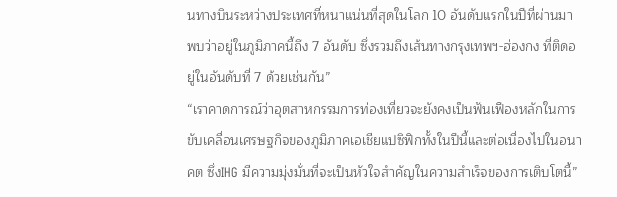นทางบินระหว่างประเทศที่หนาแน่นที่สุดในโลก 10 อันดับแรกในปีที่ผ่านมา พบว่าอยู่ในภูมิภาคนี้ถึง 7 อันดับ ซึ่งรวมถึงเส้นทางกรุงเทพฯ-ฮ่องกง ที่ติดอยู่ในอันดับที่ 7 ด้วยเช่นกัน”
“เราคาดการณ์ว่าอุตสาหกรรมการท่องเที่ยวจะยังคงเป็นฟันเฟืองหลักในการขับเคลื่อนเศรษฐกิจของภูมิภาคเอเชียแปซิฟิกทั้งในปีนี้และต่อเนื่องไปในอนาคต ซึ่งIHG มีความมุ่งมั่นที่จะเป็นหัวใจสำคัญในความสำเร็จของการเติบโตนี้”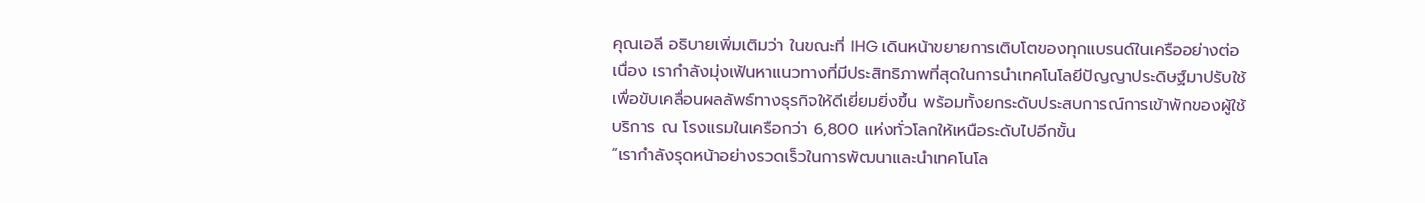คุณเอลี อธิบายเพิ่มเติมว่า ในขณะที่ IHG เดินหน้าขยายการเติบโตของทุกแบรนด์ในเครืออย่างต่อเนื่อง เรากำลังมุ่งเฟ้นหาแนวทางที่มีประสิทธิภาพที่สุดในการนำเทคโนโลยีปัญญาประดิษฐ์มาปรับใช้ เพื่อขับเคลื่อนผลลัพธ์ทางธุรกิจให้ดีเยี่ยมยิ่งขึ้น พร้อมทั้งยกระดับประสบการณ์การเข้าพักของผู้ใช้บริการ ณ โรงแรมในเครือกว่า 6,800 แห่งทั่วโลกให้เหนือระดับไปอีกขั้น
“เรากำลังรุดหน้าอย่างรวดเร็วในการพัฒนาและนำเทคโนโล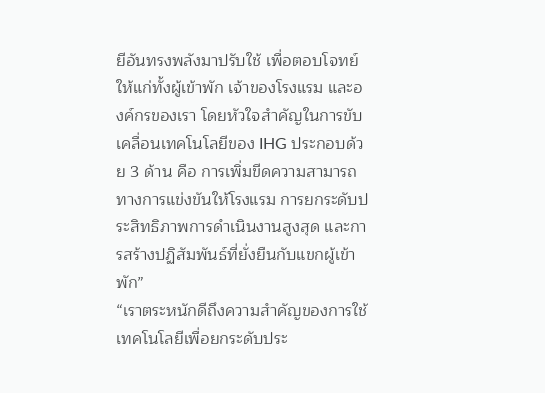ยีอันทรงพลังมาปรับใช้ เพื่อตอบโจทย์ให้แก่ทั้งผู้เข้าพัก เจ้าของโรงแรม และองค์กรของเรา โดยหัวใจสำคัญในการขับเคลื่อนเทคโนโลยีของ IHG ประกอบด้วย 3 ด้าน คือ การเพิ่มขีดความสามารถทางการแข่งขันให้โรงแรม การยกระดับประสิทธิภาพการดำเนินงานสูงสุด และการสร้างปฏิสัมพันธ์ที่ยั่งยืนกับแขกผู้เข้าพัก”
“เราตระหนักดีถึงความสำคัญของการใช้เทคโนโลยีเพื่อยกระดับประ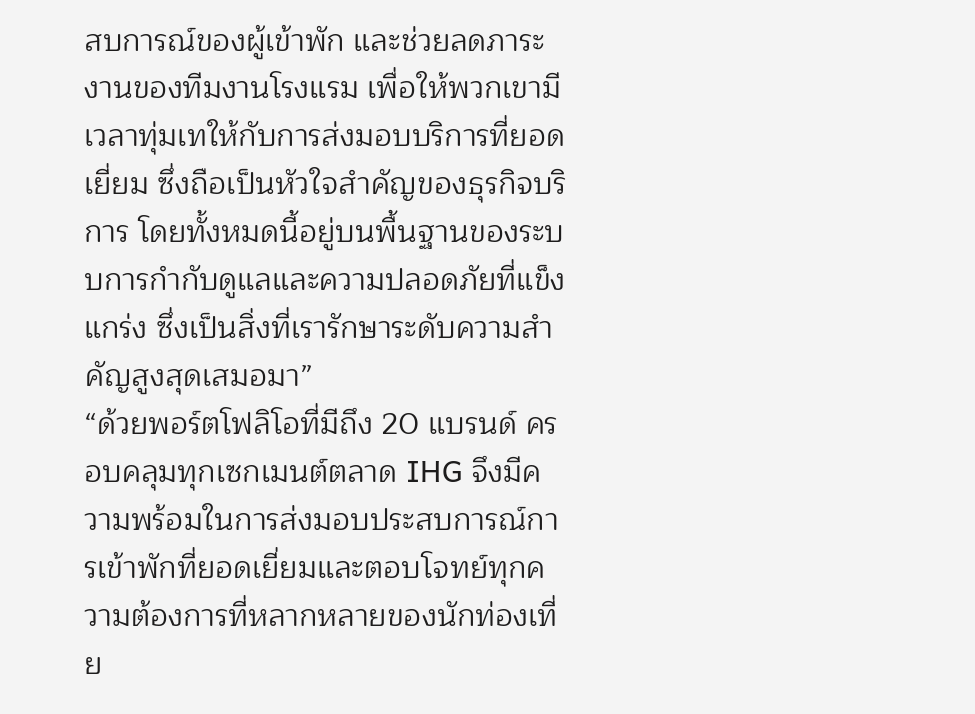สบการณ์ของผู้เข้าพัก และช่วยลดภาระงานของทีมงานโรงแรม เพื่อให้พวกเขามีเวลาทุ่มเทให้กับการส่งมอบบริการที่ยอดเยี่ยม ซึ่งถือเป็นหัวใจสำคัญของธุรกิจบริการ โดยทั้งหมดนี้อยู่บนพื้นฐานของระบบการกำกับดูแลและความปลอดภัยที่แข็งแกร่ง ซึ่งเป็นสิ่งที่เรารักษาระดับความสำคัญสูงสุดเสมอมา”
“ด้วยพอร์ตโฟลิโอที่มีถึง 20 แบรนด์ ครอบคลุมทุกเซกเมนต์ตลาด IHG จึงมีความพร้อมในการส่งมอบประสบการณ์การเข้าพักที่ยอดเยี่ยมและตอบโจทย์ทุกความต้องการที่หลากหลายของนักท่องเที่ย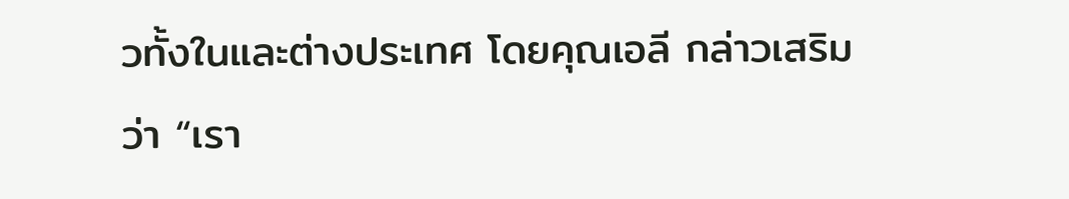วทั้งในและต่างประเทศ โดยคุณเอลี กล่าวเสริม
ว่า “เรา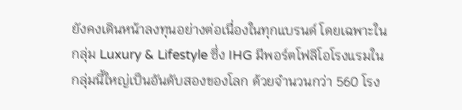ยังคงเดินหน้าลงทุนอย่างต่อเนื่องในทุกแบรนด์ โดยเฉพาะในกลุ่ม Luxury & Lifestyle ซึ่ง IHG มีพอร์ตโฟลิโอโรงแรมในกลุ่มนี้ใหญ่เป็นอันดับสองของโลก ด้วยจำนวนกว่า 560 โรง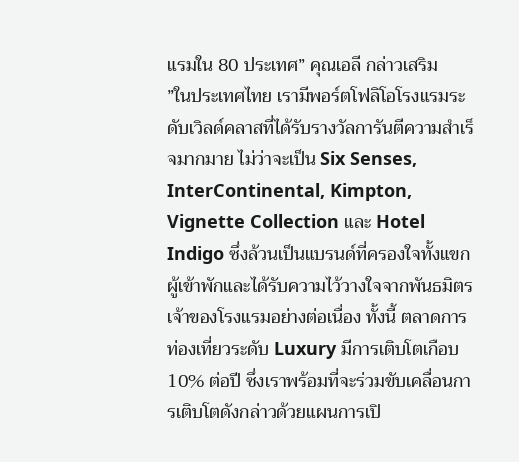แรมใน 80 ประเทศ” คุณเอลี กล่าวเสริม
”ในประเทศไทย เรามีพอร์ตโฟลิโอโรงแรมระดับเวิลด์คลาสที่ได้รับรางวัลการันตีความสำเร็จมากมาย ไม่ว่าจะเป็น Six Senses, InterContinental, Kimpton, Vignette Collection และ Hotel Indigo ซึ่งล้วนเป็นแบรนด์ที่ครองใจทั้งแขกผู้เข้าพักและได้รับความไว้วางใจจากพันธมิตรเจ้าของโรงแรมอย่างต่อเนื่อง ทั้งนี้ ตลาดการท่องเที่ยวระดับ Luxury มีการเติบโตเกือบ 10% ต่อปี ซึ่งเราพร้อมที่จะร่วมขับเคลื่อนการเติบโตดังกล่าวด้วยแผนการเปิ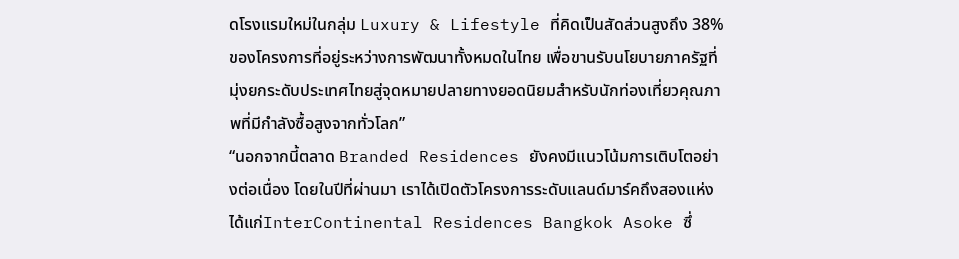ดโรงแรมใหม่ในกลุ่ม Luxury & Lifestyle ที่คิดเป็นสัดส่วนสูงถึง 38% ของโครงการที่อยู่ระหว่างการพัฒนาทั้งหมดในไทย เพื่อขานรับนโยบายภาครัฐที่มุ่งยกระดับประเทศไทยสู่จุดหมายปลายทางยอดนิยมสำหรับนักท่องเที่ยวคุณภาพที่มีกำลังซื้อสูงจากทั่วโลก”
“นอกจากนี้ตลาด Branded Residences ยังคงมีแนวโน้มการเติบโตอย่างต่อเนื่อง โดยในปีที่ผ่านมา เราได้เปิดตัวโครงการระดับแลนด์มาร์คถึงสองแห่ง ได้แก่InterContinental Residences Bangkok Asoke ซึ่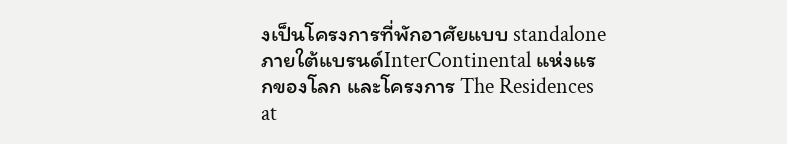งเป็นโครงการที่พักอาศัยแบบ standalone ภายใต้แบรนด์InterContinental แห่งแรกของโลก และโครงการ The Residences at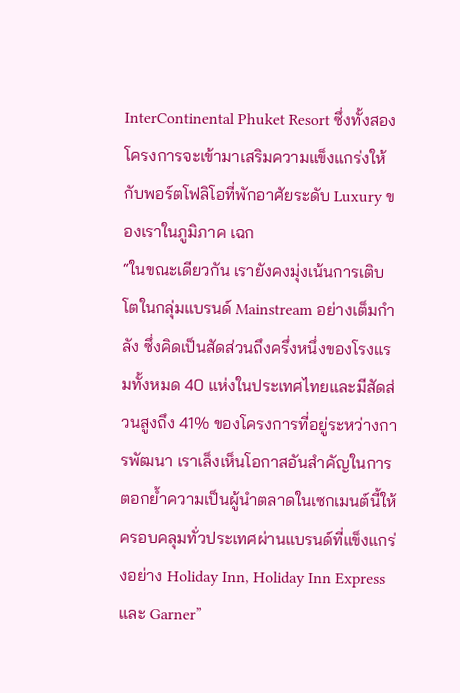InterContinental Phuket Resort ซึ่งทั้งสองโครงการจะเข้ามาเสริมความแข็งแกร่งให้กับพอร์ตโฟลิโอที่พักอาศัยระดับ Luxury ของเราในภูมิภาค เฉก
“ในขณะเดียวกัน เรายังคงมุ่งเน้นการเติบโตในกลุ่มแบรนด์ Mainstream อย่างเต็มกำลัง ซึ่งคิดเป็นสัดส่วนถึงครึ่งหนึ่งของโรงแรมทั้งหมด 40 แห่งในประเทศไทยและมีสัดส่วนสูงถึง 41% ของโครงการที่อยู่ระหว่างการพัฒนา เราเล็งเห็นโอกาสอันสำคัญในการตอกย้ำความเป็นผู้นำตลาดในเซกเมนต์นี้ให้ครอบคลุมทั่วประเทศผ่านแบรนด์ที่แข็งแกร่งอย่าง Holiday Inn, Holiday Inn Express และ Garner”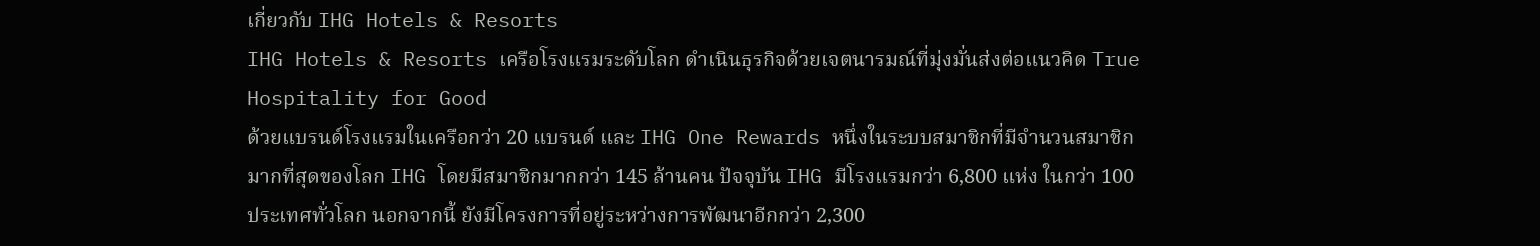เกี่ยวกับ IHG Hotels & Resorts
IHG Hotels & Resorts เครือโรงแรมระดับโลก ดำเนินธุรกิจด้วยเจตนารมณ์ที่มุ่งมั่นส่งต่อแนวคิด True Hospitality for Good
ด้วยแบรนด์โรงแรมในเครือกว่า 20 แบรนด์ และ IHG One Rewards หนึ่งในระบบสมาชิกที่มีจำนวนสมาชิกมากที่สุดของโลก IHG โดยมีสมาชิกมากกว่า 145 ล้านคน ปัจจุบัน IHG มีโรงแรมกว่า 6,800 แห่ง ในกว่า 100 ประเทศทั่วโลก นอกจากนี้ ยังมีโครงการที่อยู่ระหว่างการพัฒนาอีกกว่า 2,300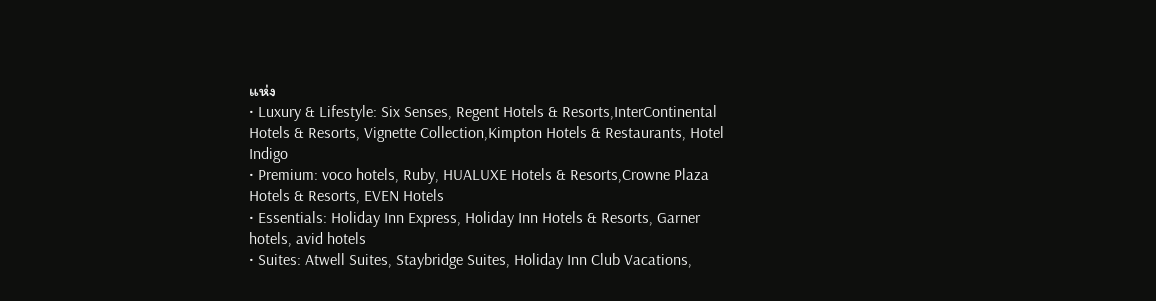แห่ง
• Luxury & Lifestyle: Six Senses, Regent Hotels & Resorts,InterContinental Hotels & Resorts, Vignette Collection,Kimpton Hotels & Restaurants, Hotel Indigo
• Premium: voco hotels, Ruby, HUALUXE Hotels & Resorts,Crowne Plaza Hotels & Resorts, EVEN Hotels
• Essentials: Holiday Inn Express, Holiday Inn Hotels & Resorts, Garner hotels, avid hotels
• Suites: Atwell Suites, Staybridge Suites, Holiday Inn Club Vacations,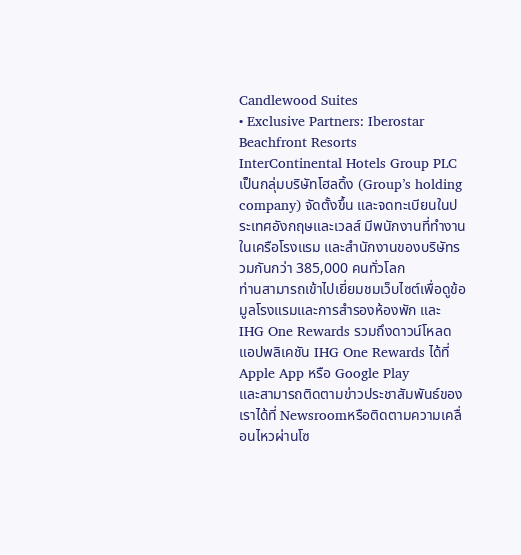Candlewood Suites
• Exclusive Partners: Iberostar Beachfront Resorts
InterContinental Hotels Group PLC เป็นกลุ่มบริษัทโฮลดิ้ง (Group’s holding company) จัดตั้งขึ้น และจดทะเบียนในประเทศอังกฤษและเวลส์ มีพนักงานที่ทำงานในเครือโรงแรม และสำนักงานของบริษัทรวมกันกว่า 385,000 คนทั่วโลก
ท่านสามารถเข้าไปเยี่ยมชมเว็บไซต์เพื่อดูข้อมูลโรงแรมและการสำรองห้องพัก และ IHG One Rewards รวมถึงดาวน์โหลดแอปพลิเคชัน IHG One Rewards ได้ที่ Apple App หรือ Google Play
และสามารถติดตามข่าวประชาสัมพันธ์ของเราได้ที่ Newsroomหรือติดตามความเคลื่อนไหวผ่านโซ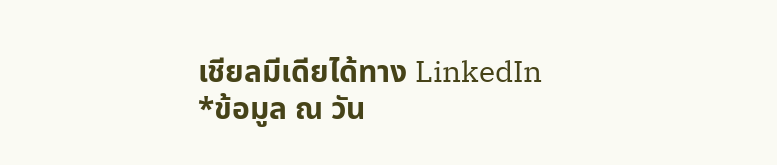เชียลมีเดียได้ทาง LinkedIn
*ข้อมูล ณ วัน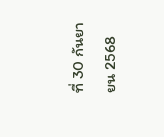ที่ 30 กันยายน 2568